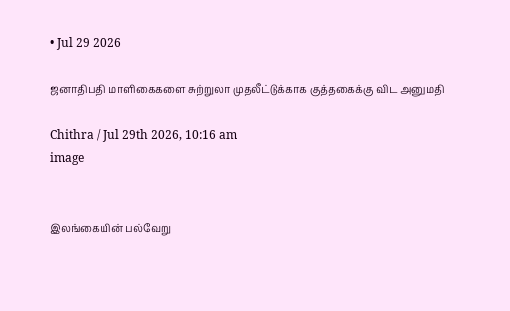• Jul 29 2026

ஜனாதிபதி மாளிகைகளை சுற்றுலா முதலீட்டுக்காக குத்தகைக்கு விட அனுமதி

Chithra / Jul 29th 2026, 10:16 am
image


இலங்கையின் பல்வேறு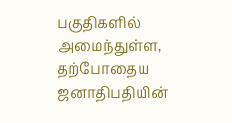பகுதிகளில் அமைந்துள்ள, தற்போதைய ஜனாதிபதியின்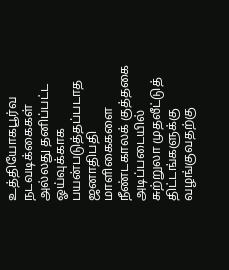உத்தியோகபூர்வ நடவடிக்கைகள் அல்லது தனிப்பட்ட ஓய்வுக்காக பயன்படுத்தப்படாத ஜனாதிபதி மாளிகைகளை நீண்டகாலக் குத்தகை அடிப்படையில் சுற்றுலா முதலீட்டுத் திட்டங்களுக்கு வழங்குவதற்கு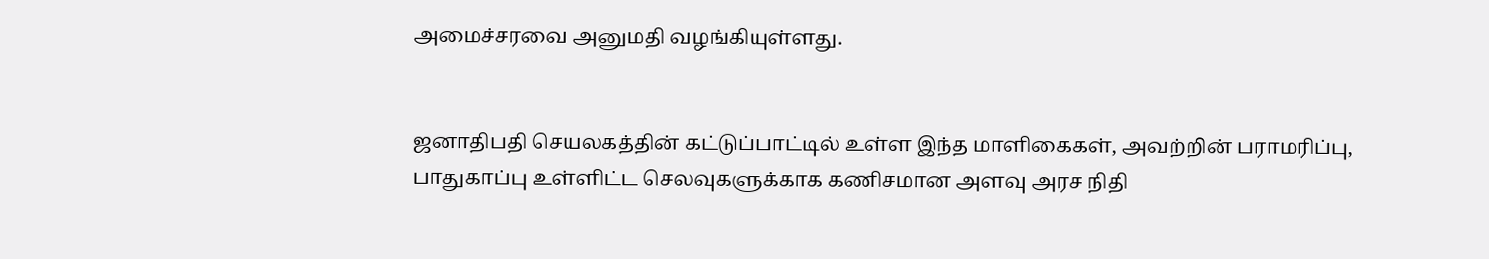அமைச்சரவை அனுமதி வழங்கியுள்ளது.


ஜனாதிபதி செயலகத்தின் கட்டுப்பாட்டில் உள்ள இந்த மாளிகைகள், அவற்றின் பராமரிப்பு, பாதுகாப்பு உள்ளிட்ட செலவுகளுக்காக கணிசமான அளவு அரச நிதி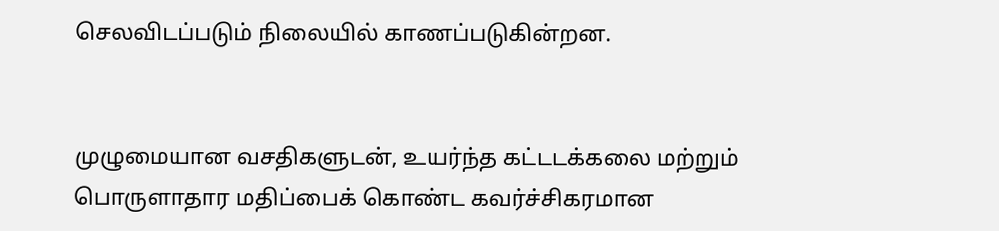செலவிடப்படும் நிலையில் காணப்படுகின்றன.


முழுமையான வசதிகளுடன், உயர்ந்த கட்டடக்கலை மற்றும் பொருளாதார மதிப்பைக் கொண்ட கவர்ச்சிகரமான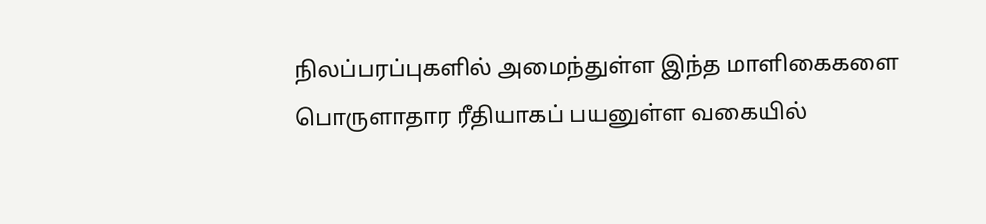நிலப்பரப்புகளில் அமைந்துள்ள இந்த மாளிகைகளை பொருளாதார ரீதியாகப் பயனுள்ள வகையில்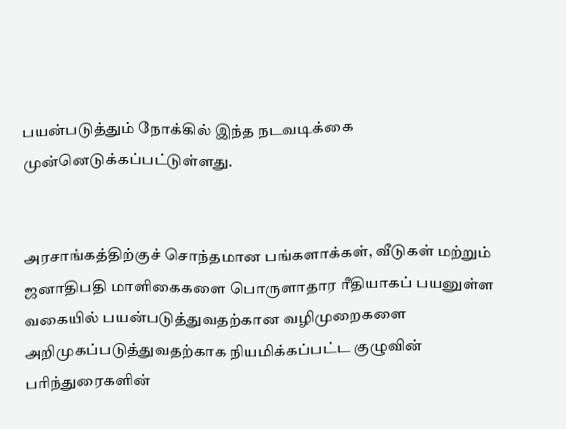பயன்படுத்தும் நோக்கில் இந்த நடவடிக்கை முன்னெடுக்கப்பட்டுள்ளது.


அரசாங்கத்திற்குச் சொந்தமான பங்களாக்கள், வீடுகள் மற்றும் ஜனாதிபதி மாளிகைகளை பொருளாதார ரீதியாகப் பயனுள்ள வகையில் பயன்படுத்துவதற்கான வழிமுறைகளை அறிமுகப்படுத்துவதற்காக நியமிக்கப்பட்ட குழுவின் பரிந்துரைகளின்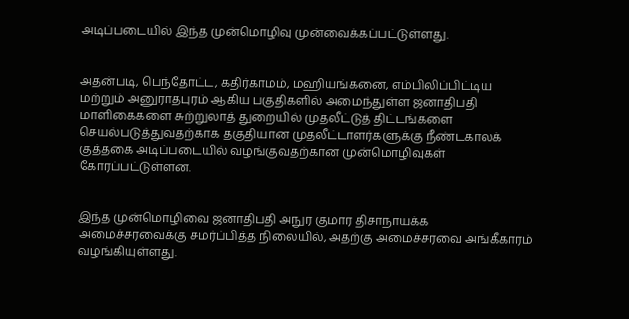அடிப்படையில் இந்த முன்மொழிவு முன்வைக்கப்பட்டுள்ளது.


அதன்படி, பெந்தோட்ட, கதிர்காமம், மஹியங்கனை, எம்பிலிப்பிட்டிய மற்றும் அனுராதபுரம் ஆகிய பகுதிகளில் அமைந்துள்ள ஜனாதிபதி மாளிகைகளை சுற்றுலாத் துறையில் முதலீட்டுத் திட்டங்களை செயல்படுத்துவதற்காக தகுதியான முதலீட்டாளர்களுக்கு நீண்டகாலக் குத்தகை அடிப்படையில் வழங்குவதற்கான முன்மொழிவுகள் கோரப்பட்டுள்ளன.


இந்த முன்மொழிவை ஜனாதிபதி அநுர குமார திசாநாயக்க அமைச்சரவைக்கு சமர்ப்பித்த நிலையில், அதற்கு அமைச்சரவை அங்கீகாரம் வழங்கியுள்ளது.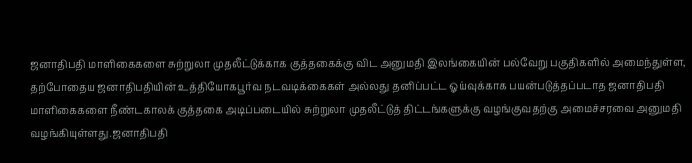ஜனாதிபதி மாளிகைகளை சுற்றுலா முதலீட்டுக்காக குத்தகைக்கு விட அனுமதி இலங்கையின் பல்வேறு பகுதிகளில் அமைந்துள்ள, தற்போதைய ஜனாதிபதியின் உத்தியோகபூர்வ நடவடிக்கைகள் அல்லது தனிப்பட்ட ஓய்வுக்காக பயன்படுத்தப்படாத ஜனாதிபதி மாளிகைகளை நீண்டகாலக் குத்தகை அடிப்படையில் சுற்றுலா முதலீட்டுத் திட்டங்களுக்கு வழங்குவதற்கு அமைச்சரவை அனுமதி வழங்கியுள்ளது.ஜனாதிபதி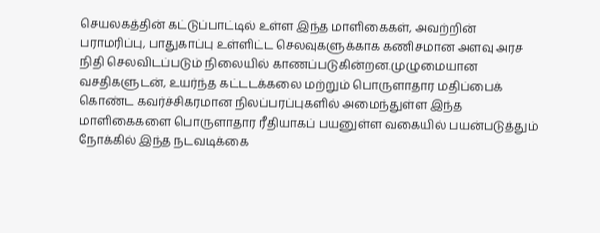செயலகத்தின் கட்டுப்பாட்டில் உள்ள இந்த மாளிகைகள், அவற்றின் பராமரிப்பு, பாதுகாப்பு உள்ளிட்ட செலவுகளுக்காக கணிசமான அளவு அரச நிதி செலவிடப்படும் நிலையில் காணப்படுகின்றன.முழுமையான வசதிகளுடன், உயர்ந்த கட்டடக்கலை மற்றும் பொருளாதார மதிப்பைக் கொண்ட கவர்ச்சிகரமான நிலப்பரப்புகளில் அமைந்துள்ள இந்த மாளிகைகளை பொருளாதார ரீதியாகப் பயனுள்ள வகையில் பயன்படுத்தும் நோக்கில் இந்த நடவடிக்கை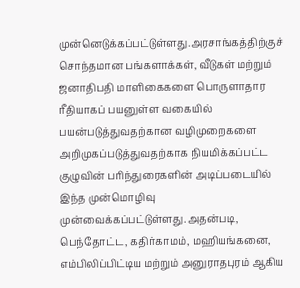முன்னெடுக்கப்பட்டுள்ளது.அரசாங்கத்திற்குச் சொந்தமான பங்களாக்கள், வீடுகள் மற்றும் ஜனாதிபதி மாளிகைகளை பொருளாதார ரீதியாகப் பயனுள்ள வகையில் பயன்படுத்துவதற்கான வழிமுறைகளை அறிமுகப்படுத்துவதற்காக நியமிக்கப்பட்ட குழுவின் பரிந்துரைகளின் அடிப்படையில் இந்த முன்மொழிவு முன்வைக்கப்பட்டுள்ளது.அதன்படி, பெந்தோட்ட, கதிர்காமம், மஹியங்கனை, எம்பிலிப்பிட்டிய மற்றும் அனுராதபுரம் ஆகிய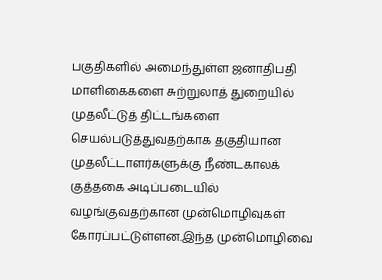பகுதிகளில் அமைந்துள்ள ஜனாதிபதி மாளிகைகளை சுற்றுலாத் துறையில் முதலீட்டுத் திட்டங்களை செயல்படுத்துவதற்காக தகுதியான முதலீட்டாளர்களுக்கு நீண்டகாலக் குத்தகை அடிப்படையில் வழங்குவதற்கான முன்மொழிவுகள் கோரப்பட்டுள்ளன.இந்த முன்மொழிவை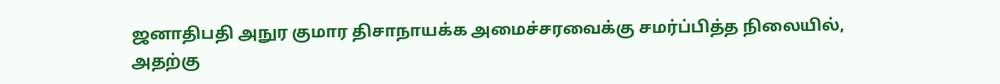ஜனாதிபதி அநுர குமார திசாநாயக்க அமைச்சரவைக்கு சமர்ப்பித்த நிலையில், அதற்கு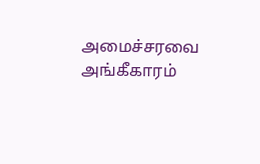அமைச்சரவை அங்கீகாரம்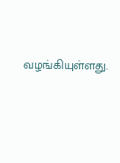வழங்கியுள்ளது.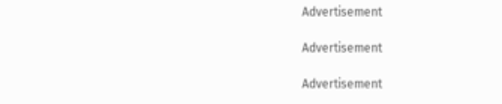Advertisement

Advertisement

Advertisement